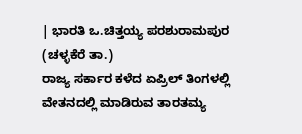| ಭಾರತಿ ಒ.ಚಿತ್ತಯ್ಯ ಪರಶುರಾಮಪುರ (ಚಳ್ಳಕೆರೆ ತಾ.)
ರಾಜ್ಯ ಸರ್ಕಾರ ಕಳೆದ ಏಪ್ರಿಲ್ ತಿಂಗಳಲ್ಲಿ ವೇತನದಲ್ಲಿ ಮಾಡಿರುವ ತಾರತಮ್ಯ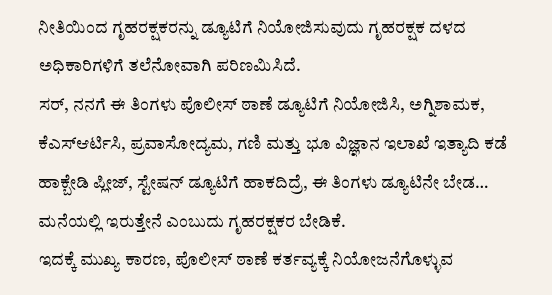ನೀತಿಯಿಂದ ಗೃಹರಕ್ಷಕರನ್ನು ಡ್ಯೂಟಿಗೆ ನಿಯೋಜಿಸುವುದು ಗೃಹರಕ್ಷಕ ದಳದ ಅಧಿಕಾರಿಗಳಿಗೆ ತಲೆನೋವಾಗಿ ಪರಿಣಮಿಸಿದೆ.
ಸರ್, ನನಗೆ ಈ ತಿಂಗಳು ಪೊಲೀಸ್ ಠಾಣೆ ಡ್ಯೂಟಿಗೆ ನಿಯೋಜಿಸಿ, ಅಗ್ನಿಶಾಮಕ, ಕೆಎಸ್ಆರ್ಟಿಸಿ, ಪ್ರವಾಸೋದ್ಯಮ, ಗಣಿ ಮತ್ತು ಭೂ ವಿಜ್ಞಾನ ಇಲಾಖೆ ಇತ್ಯಾದಿ ಕಡೆ ಹಾಕ್ಬೇಡಿ ಪ್ಲೀಜ್, ಸ್ಟೇಷನ್ ಡ್ಯೂಟಿಗೆ ಹಾಕದಿದ್ರೆ, ಈ ತಿಂಗಳು ಡ್ಯೂಟಿನೇ ಬೇಡ… ಮನೆಯಲ್ಲಿ ಇರುತ್ತೇನೆ ಎಂಬುದು ಗೃಹರಕ್ಷಕರ ಬೇಡಿಕೆ.
ಇದಕ್ಕೆ ಮುಖ್ಯ ಕಾರಣ, ಪೊಲೀಸ್ ಠಾಣೆ ಕರ್ತವ್ಯಕ್ಕೆ ನಿಯೋಜನೆಗೊಳ್ಳುವ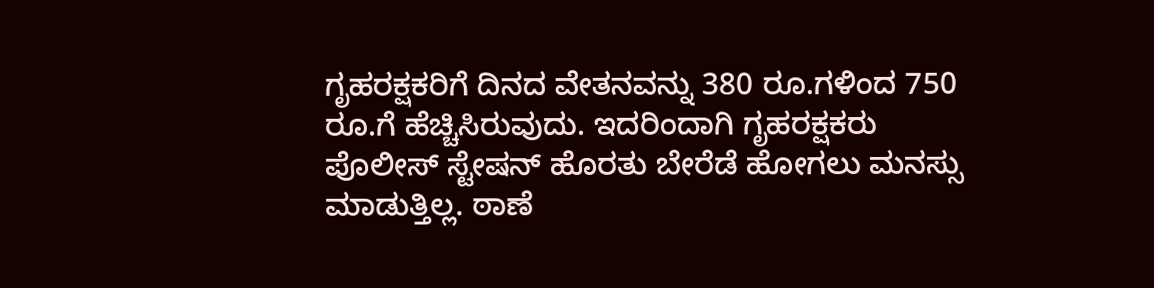ಗೃಹರಕ್ಷಕರಿಗೆ ದಿನದ ವೇತನವನ್ನು 380 ರೂ.ಗಳಿಂದ 750 ರೂ.ಗೆ ಹೆಚ್ಚಿಸಿರುವುದು. ಇದರಿಂದಾಗಿ ಗೃಹರಕ್ಷಕರು ಪೊಲೀಸ್ ಸ್ಟೇಷನ್ ಹೊರತು ಬೇರೆಡೆ ಹೋಗಲು ಮನಸ್ಸು ಮಾಡುತ್ತಿಲ್ಲ. ಠಾಣೆ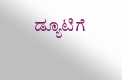ಡ್ಯೂಟಿಗೆ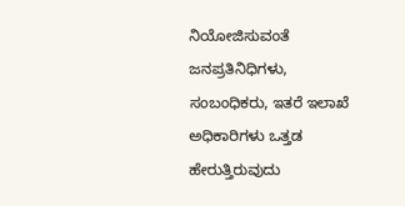ನಿಯೋಜಿಸುವಂತೆ ಜನಪ್ರತಿನಿಧಿಗಳು, ಸಂಬಂಧಿಕರು, ಇತರೆ ಇಲಾಖೆ ಅಧಿಕಾರಿಗಳು ಒತ್ತಡ ಹೇರುತ್ತಿರುವುದು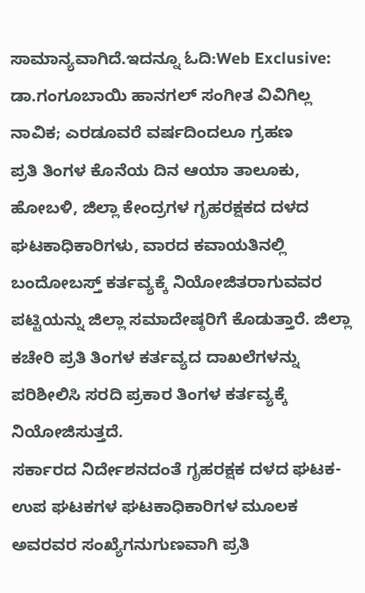ಸಾಮಾನ್ಯವಾಗಿದೆ.ಇದನ್ನೂ ಓದಿ:Web Exclusive: ಡಾ.ಗಂಗೂಬಾಯಿ ಹಾನಗಲ್ ಸಂಗೀತ ವಿವಿಗಿಲ್ಲ ನಾವಿಕ; ಎರಡೂವರೆ ವರ್ಷದಿಂದಲೂ ಗ್ರಹಣ
ಪ್ರತಿ ತಿಂಗಳ ಕೊನೆಯ ದಿನ ಆಯಾ ತಾಲೂಕು, ಹೋಬಳಿ, ಜಿಲ್ಲಾ ಕೇಂದ್ರಗಳ ಗೃಹರಕ್ಷಕದ ದಳದ ಘಟಕಾಧಿಕಾರಿಗಳು, ವಾರದ ಕವಾಯತಿನಲ್ಲಿ ಬಂದೋಬಸ್ತ್ ಕರ್ತವ್ಯಕ್ಕೆ ನಿಯೋಜಿತರಾಗುವವರ ಪಟ್ಟಿಯನ್ನು ಜಿಲ್ಲಾ ಸಮಾದೇಷ್ಠರಿಗೆ ಕೊಡುತ್ತಾರೆ. ಜಿಲ್ಲಾ ಕಚೇರಿ ಪ್ರತಿ ತಿಂಗಳ ಕರ್ತವ್ಯದ ದಾಖಲೆಗಳನ್ನು ಪರಿಶೀಲಿಸಿ ಸರದಿ ಪ್ರಕಾರ ತಿಂಗಳ ಕರ್ತವ್ಯಕ್ಕೆ ನಿಯೋಜಿಸುತ್ತದೆ.
ಸರ್ಕಾರದ ನಿರ್ದೇಶನದಂತೆ ಗೃಹರಕ್ಷಕ ದಳದ ಘಟಕ-ಉಪ ಘಟಕಗಳ ಘಟಕಾಧಿಕಾರಿಗಳ ಮೂಲಕ ಅವರವರ ಸಂಖ್ಯೆಗನುಗುಣವಾಗಿ ಪ್ರತಿ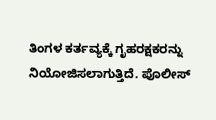ತಿಂಗಳ ಕರ್ತವ್ಯಕ್ಕೆ ಗೃಹರಕ್ಷಕರನ್ನು ನಿಯೋಜಿಸಲಾಗುತ್ತಿದೆ. ಪೊಲೀಸ್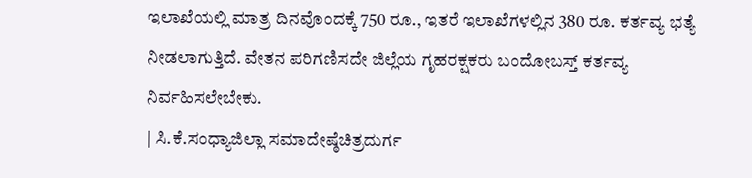ಇಲಾಖೆಯಲ್ಲಿ ಮಾತ್ರ ದಿನವೊಂದಕ್ಕೆ 750 ರೂ., ಇತರೆ ಇಲಾಖೆಗಳಲ್ಲಿನ 380 ರೂ. ಕರ್ತವ್ಯ ಭತ್ಯೆ ನೀಡಲಾಗುತ್ತಿದೆ. ವೇತನ ಪರಿಗಣಿಸದೇ ಜಿಲ್ಲೆಯ ಗೃಹರಕ್ಷಕರು ಬಂದೋಬಸ್ತ್ ಕರ್ತವ್ಯ ನಿರ್ವಹಿಸಲೇಬೇಕು.
| ಸಿ.ಕೆ.ಸಂಧ್ಯಾಜಿಲ್ಲಾ ಸಮಾದೇಷ್ಠೆಚಿತ್ರದುರ್ಗ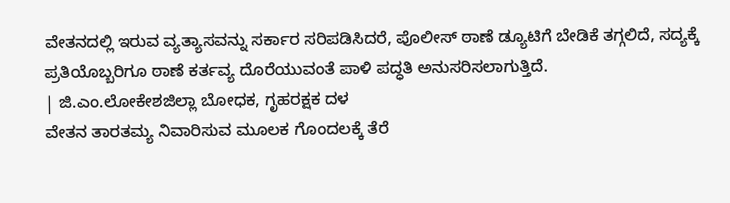ವೇತನದಲ್ಲಿ ಇರುವ ವ್ಯತ್ಯಾಸವನ್ನು ಸರ್ಕಾರ ಸರಿಪಡಿಸಿದರೆ, ಪೊಲೀಸ್ ಠಾಣೆ ಡ್ಯೂಟಿಗೆ ಬೇಡಿಕೆ ತಗ್ಗಲಿದೆ, ಸದ್ಯಕ್ಕೆ ಪ್ರತಿಯೊಬ್ಬರಿಗೂ ಠಾಣೆ ಕರ್ತವ್ಯ ದೊರೆಯುವಂತೆ ಪಾಳಿ ಪದ್ಧತಿ ಅನುಸರಿಸಲಾಗುತ್ತಿದೆ.
| ಜಿ.ಎಂ.ಲೋಕೇಶಜಿಲ್ಲಾ ಬೋಧಕ, ಗೃಹರಕ್ಷಕ ದಳ
ವೇತನ ತಾರತಮ್ಯ ನಿವಾರಿಸುವ ಮೂಲಕ ಗೊಂದಲಕ್ಕೆ ತೆರೆ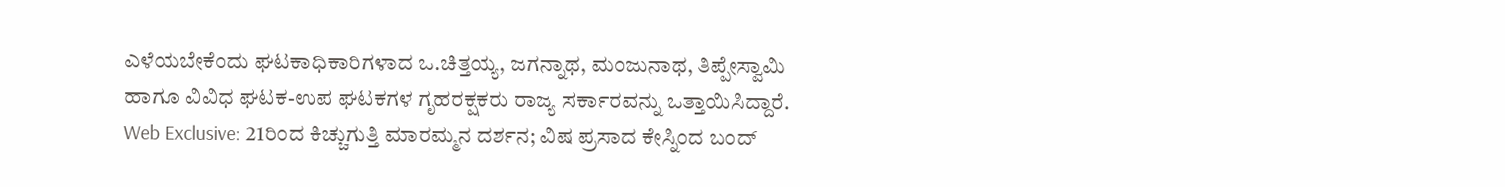ಎಳೆಯಬೇಕೆಂದು ಘಟಕಾಧಿಕಾರಿಗಳಾದ ಒ.ಚಿತ್ತಯ್ಯ, ಜಗನ್ನಾಥ, ಮಂಜುನಾಥ, ತಿಪ್ಪೇಸ್ವಾಮಿ ಹಾಗೂ ವಿವಿಧ ಘಟಕ-ಉಪ ಘಟಕಗಳ ಗೃಹರಕ್ಷಕರು ರಾಜ್ಯ ಸರ್ಕಾರವನ್ನು ಒತ್ತಾಯಿಸಿದ್ದಾರೆ.
Web Exclusive: 21ರಿಂದ ಕಿಚ್ಚುಗುತ್ತಿ ಮಾರಮ್ಮನ ದರ್ಶನ; ವಿಷ ಪ್ರಸಾದ ಕೇಸ್ನಿಂದ ಬಂದ್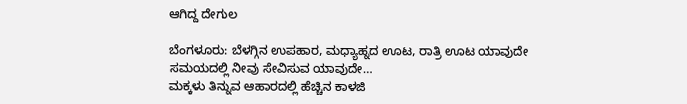ಆಗಿದ್ದ ದೇಗುಲ

ಬೆಂಗಳೂರು: ಬೆಳಗ್ಗಿನ ಉಪಹಾರ, ಮಧ್ಯಾಹ್ನದ ಊಟ, ರಾತ್ರಿ ಊಟ ಯಾವುದೇ ಸಮಯದಲ್ಲಿ ನೀವು ಸೇವಿಸುವ ಯಾವುದೇ…
ಮಕ್ಕಳು ತಿನ್ನುವ ಆಹಾರದಲ್ಲಿ ಹೆಚ್ಚಿನ ಕಾಳಜಿ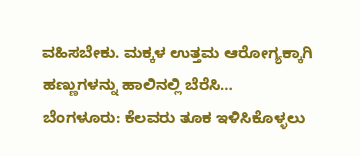ವಹಿಸಬೇಕು. ಮಕ್ಕಳ ಉತ್ತಮ ಆರೋಗ್ಯಕ್ಕಾಗಿ ಹಣ್ಣುಗಳನ್ನು ಹಾಲಿನಲ್ಲಿ ಬೆರೆಸಿ…
ಬೆಂಗಳೂರು: ಕೆಲವರು ತೂಕ ಇಳಿಸಿಕೊಳ್ಳಲು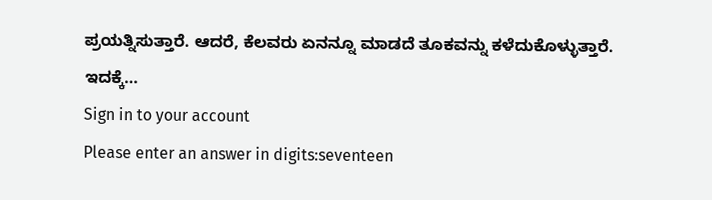ಪ್ರಯತ್ನಿಸುತ್ತಾರೆ. ಆದರೆ, ಕೆಲವರು ಏನನ್ನೂ ಮಾಡದೆ ತೂಕವನ್ನು ಕಳೆದುಕೊಳ್ಳುತ್ತಾರೆ. ಇದಕ್ಕೆ…
Sign in to your account
Please enter an answer in digits:seventeen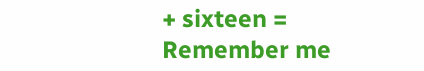+ sixteen =
Remember me